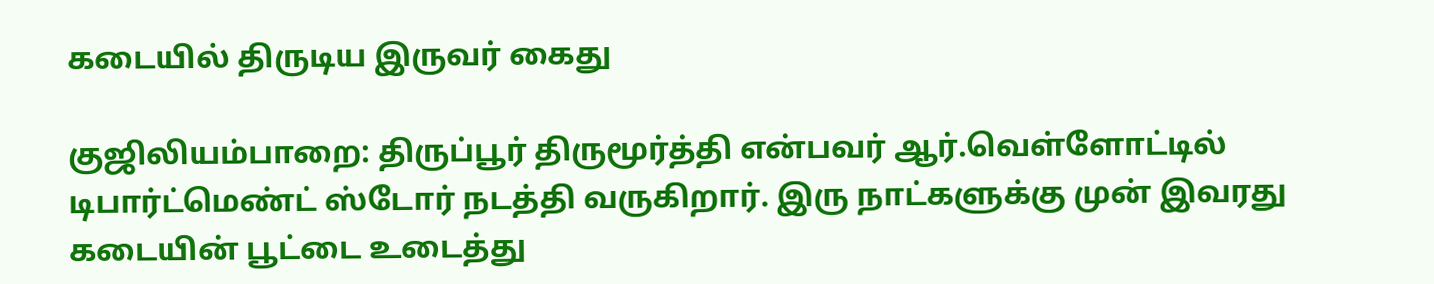கடையில் திருடிய இருவர் கைது

குஜிலியம்பாறை: திருப்பூர் திருமூர்த்தி என்பவர் ஆர்.வெள்ளோட்டில் டிபார்ட்மெண்ட் ஸ்டோர் நடத்தி வருகிறார். இரு நாட்களுக்கு முன் இவரது கடையின் பூட்டை உடைத்து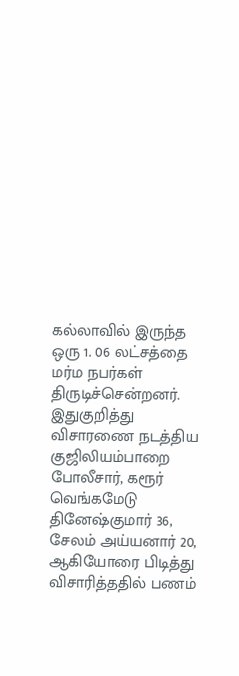கல்லாவில் இருந்த ஒரு 1. 06 லட்சத்தை மர்ம நபர்கள் திருடிச்சென்றனர். இதுகுறித்து விசாரணை நடத்திய குஜிலியம்பாறை போலீசார், கரூர் வெங்கமேடு தினேஷ்குமார் 36, சேலம் அய்யனார் 20, ஆகியோரை பிடித்து விசாரித்ததில் பணம்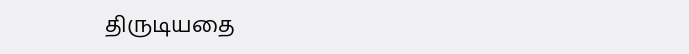திருடியதை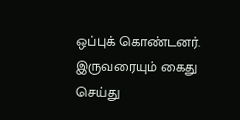ஒப்புக் கொண்டனர். இருவரையும் கைது செய்து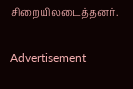சிறையிலடைத்தனர்.

Advertisement